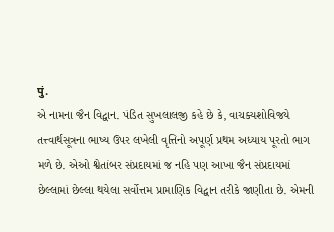पुं.
એ નામના જૈન વિદ્વાન. પંડિત સુખલાલજી કહે છે કે, વાચક્યશોવિજયે તત્ત્વાર્થસૂત્રના ભાષ્ય ઉપર લખેલી વૃત્તિનો અપૂર્ણ પ્રથમ અધ્યાય પૂરતો ભાગ મળે છે. એઓ શ્વેતાંબર સંપ્રદાયમાં જ નહિ પણ આખા જૈન સંપ્રદાયમાં છેલ્લામાં છેલ્લા થયેલા સર્વોત્તમ પ્રામાણિક વિદ્વાન તરીકે જાણીતા છે. એમની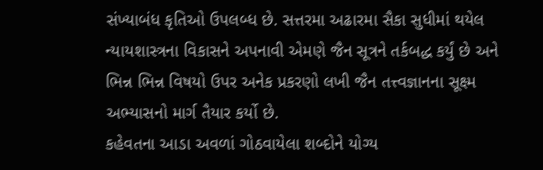સંખ્યાબંધ કૃતિઓ ઉપલબ્ધ છે. સત્તરમા અઢારમા સૈકા સુધીમાં થયેલ ન્યાયશાસ્ત્રના વિકાસને અપનાવી એમણે જૈન સૂત્રને તર્કબદ્ધ કર્યું છે અને ભિન્ન ભિન્ન વિષયો ઉપર અનેક પ્રકરણો લખી જૈન તત્ત્વજ્ઞાનના સૂક્ષ્મ અભ્યાસનો માર્ગ તૈયાર કર્યો છે.
કહેવતના આડા અવળાં ગોઠવાયેલા શબ્દોને યોગ્ય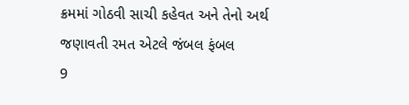ક્રમમાં ગોઠવી સાચી કહેવત અને તેનો અર્થ જણાવતી રમત એટલે જંબલ ફંબલ
9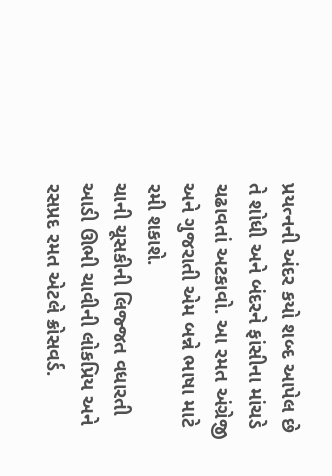પ્રયત્નની અંદર કયો શબ્દ આપેલ છે તે શોધી અને બંદરને ફાંસીના માંચડે ચઢાવતાં અટકાવો. આ રમત અંગ્રેજી અને ગુજરાતી એમ બન્ને ભાષા માટે રમી શકાશે.
ચાની ચૂસકીની લિજ્જત વધારતી આડી ઊભી ચાવીની લોકપ્રિય અને રસપ્રદ રમત એટલે ક્રોસવર્ડ.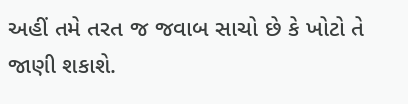અહીં તમે તરત જ જવાબ સાચો છે કે ખોટો તે જાણી શકાશે.